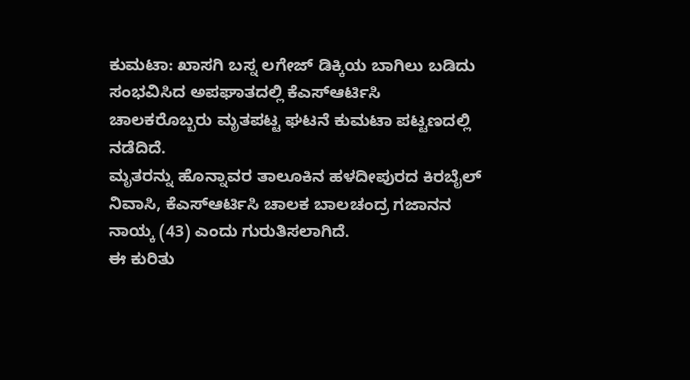ಕುಮಟಾ: ಖಾಸಗಿ ಬಸ್ನ ಲಗೇಜ್ ಡಿಕ್ಕಿಯ ಬಾಗಿಲು ಬಡಿದು ಸಂಭವಿಸಿದ ಅಪಘಾತದಲ್ಲಿ ಕೆಎಸ್ಆರ್ಟಿಸಿ ಚಾಲಕರೊಬ್ಬರು ಮೃತಪಟ್ಟ ಘಟನೆ ಕುಮಟಾ ಪಟ್ಟಣದಲ್ಲಿ ನಡೆದಿದೆ.
ಮೃತರನ್ನು ಹೊನ್ನಾವರ ತಾಲೂಕಿನ ಹಳದೀಪುರದ ಕಿರಬೈಲ್ ನಿವಾಸಿ, ಕೆಎಸ್ಆರ್ಟಿಸಿ ಚಾಲಕ ಬಾಲಚಂದ್ರ ಗಜಾನನ ನಾಯ್ಕ (43) ಎಂದು ಗುರುತಿಸಲಾಗಿದೆ.
ಈ ಕುರಿತು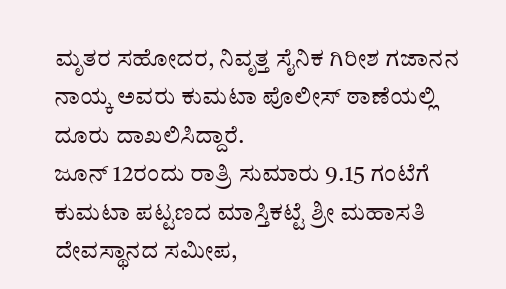ಮೃತರ ಸಹೋದರ, ನಿವೃತ್ತ ಸೈನಿಕ ಗಿರೀಶ ಗಜಾನನ ನಾಯ್ಕ ಅವರು ಕುಮಟಾ ಪೊಲೀಸ್ ಠಾಣೆಯಲ್ಲಿ ದೂರು ದಾಖಲಿಸಿದ್ದಾರೆ.
ಜೂನ್ 12ರಂದು ರಾತ್ರಿ ಸುಮಾರು 9.15 ಗಂಟೆಗೆ ಕುಮಟಾ ಪಟ್ಟಣದ ಮಾಸ್ತಿಕಟ್ಟೆ ಶ್ರೀ ಮಹಾಸತಿ ದೇವಸ್ಥಾನದ ಸಮೀಪ,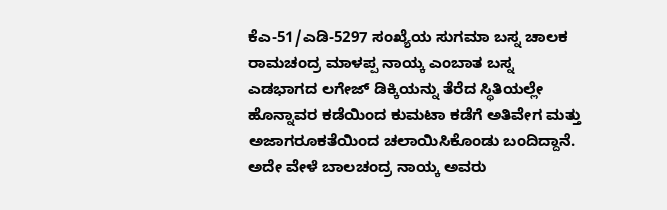ಕೆಎ-51/ಎಡಿ-5297 ಸಂಖ್ಯೆಯ ಸುಗಮಾ ಬಸ್ನ ಚಾಲಕ ರಾಮಚಂದ್ರ ಮಾಳಪ್ಪ ನಾಯ್ಕ ಎಂಬಾತ ಬಸ್ನ ಎಡಭಾಗದ ಲಗೇಜ್ ಡಿಕ್ಕಿಯನ್ನು ತೆರೆದ ಸ್ಥಿತಿಯಲ್ಲೇ ಹೊನ್ನಾವರ ಕಡೆಯಿಂದ ಕುಮಟಾ ಕಡೆಗೆ ಅತಿವೇಗ ಮತ್ತು ಅಜಾಗರೂಕತೆಯಿಂದ ಚಲಾಯಿಸಿಕೊಂಡು ಬಂದಿದ್ದಾನೆ.
ಅದೇ ವೇಳೆ ಬಾಲಚಂದ್ರ ನಾಯ್ಕ ಅವರು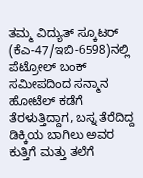ತಮ್ಮ ವಿದ್ಯುತ್ ಸ್ಕೂಟರ್ (ಕೆಎ-47/ಇಬಿ-6598)ನಲ್ಲಿ ಪೆಟ್ರೋಲ್ ಬಂಕ್ ಸಮೀಪದಿಂದ ಸನ್ಮಾನ ಹೋಟೆಲ್ ಕಡೆಗೆ ತೆರಳುತ್ತಿದ್ದಾಗ, ಬಸ್ನ ತೆರೆದಿದ್ದ ಡಿಕ್ಕಿಯ ಬಾಗಿಲು ಅವರ ಕುತ್ತಿಗೆ ಮತ್ತು ತಲೆಗೆ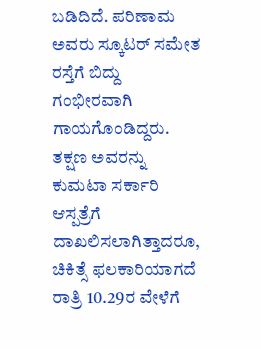ಬಡಿದಿದೆ. ಪರಿಣಾಮ ಅವರು ಸ್ಕೂಟರ್ ಸಮೇತ ರಸ್ತೆಗೆ ಬಿದ್ದು ಗಂಭೀರವಾಗಿ ಗಾಯಗೊಂಡಿದ್ದರು.
ತಕ್ಷಣ ಅವರನ್ನು ಕುಮಟಾ ಸರ್ಕಾರಿ ಆಸ್ಪತ್ರೆಗೆ ದಾಖಲಿಸಲಾಗಿತ್ತಾದರೂ, ಚಿಕಿತ್ಸೆ ಫಲಕಾರಿಯಾಗದೆ ರಾತ್ರಿ 10.29ರ ವೇಳೆಗೆ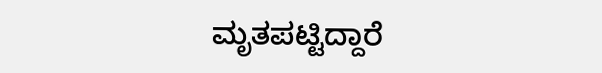ಮೃತಪಟ್ಟಿದ್ದಾರೆ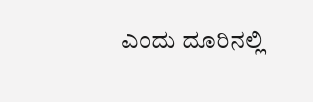ಎಂದು ದೂರಿನಲ್ಲಿ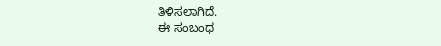ತಿಳಿಸಲಾಗಿದೆ.
ಈ ಸಂಬಂಧ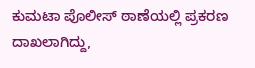ಕುಮಟಾ ಪೊಲೀಸ್ ಠಾಣೆಯಲ್ಲಿ ಪ್ರಕರಣ ದಾಖಲಾಗಿದ್ದು,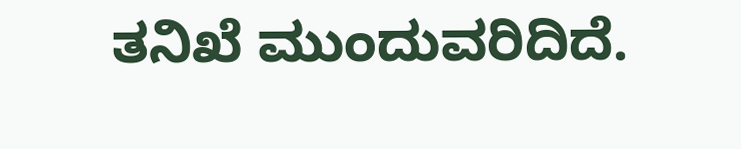ತನಿಖೆ ಮುಂದುವರಿದಿದೆ.